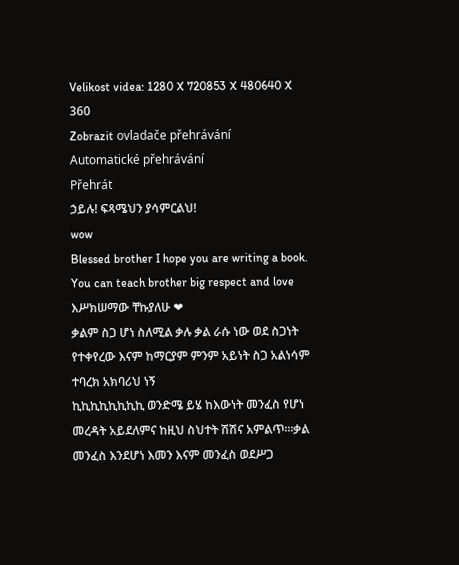Velikost videa: 1280 X 720853 X 480640 X 360
Zobrazit ovladače přehrávání
Automatické přehrávání
Přehrát
ኃይሉ! ፍጻሜህን ያሳምርልህ!
wow
Blessed brother I hope you are writing a book. You can teach brother big respect and love
እሥክሠማው ቸኩያለሁ ❤
ቃልም ስጋ ሆነ ስለሚል ቃሉ ቃል ራሱ ነው ወደ ስጋነት የተቀየረው እናም ከማርያም ምንም አይነት ስጋ አልነሳም ተባረክ አክባሪህ ነኝ
ኪኪኪኪኪኪኪኪ ወንድሜ ይሄ ከእውነት መንፈስ የሆነ መረዳት አይደለምና ከዚህ ስህተት ሽሽና አምልጥ፡፡፡ቃል መንፈስ እንደሆነ እመን እናም መንፈስ ወደሥጋ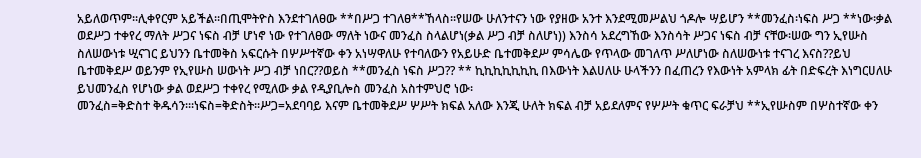አይለወጥም፡፡ሊቀየርም አይችል፡፡በጢሞትዮስ እንደተገለፀው **በሥጋ ተገለፀ**ኸላስ፡፡የሠው ሁለንተናን ነው የያዘው አንተ እንደሚመሥልህ ጎዶሎ ሣይሆን **መንፈስ፡ነፍስ ሥጋ **ነው፡ቃል ወደሥጋ ተቀየረ ማለት ሥጋና ነፍስ ብቻ ሆነኖ ነው የተገለፀው ማለት ነውና መንፈስ ስላልሆነ(ቃል ሥጋ ብቻ ስለሆነ)) እንስሳ አደረግኸው እንስሳት ሥጋና ነፍስ ብቻ ናቸው፡ሠው ግን ኢየሡስ ስለሠውነቱ ሢናገር ይህንን ቤተመቅስ አፍርሱት በሦሥተኛው ቀን አነሣዋለሁ የተባለውን የአይሁድ ቤተመቅደሥ ምሳሌው የጥላው መገለጥ ሥለሆነው ስለሠውነቱ ተናገረ እናስ??ይህ ቤተመቅደሥ ወይንም የኢየሡስ ሠውነት ሥጋ ብቻ ነበር??ወይስ **መንፈስ ነፍስ ሥጋ?? ** ኪኪኪኪኪኪኪ በእውነት እልሀለሁ ሁላችንን በፈጠረን የእውነት አምላክ ፊት በድፍረት እነግርሀለሁ ይህመንፈስ የሆነው ቃል ወደሥጋ ተቀየረ የሚለው ቃል የዲያቢሎስ መንፈስ አስተምህሮ ነው፡
መንፈስ=ቅድስተ ቅዱሳን፡፡፡ነፍስ=ቅድስት፡፡ሥጋ=አደባባይ እናም ቤተመቅደሥ ሦሥት ክፍል አለው እንጂ ሁለት ክፍል ብቻ አይደለምና የሦሥት ቁጥር ፍራቻህ **ኢየሡስም በሦስተኛው ቀን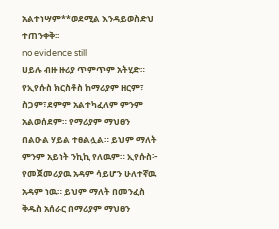አልተነሣም**ወደሚል እንዳይወስድህ ተጠንቀቅ፡፡
no evidence still
ሀይሉ ብዙ ዙሪያ ጥምጥም አትሂድ። የኢየሱስ ክርስቶስ ከማሪያም ዘርም፣ ስጋም፣ደምም አልተካፈለም ምንም አልወሰደም። የማሪያም ማህፀን በልዑል ሃይል ተፀልሏል። ይህም ማለት ምንም አይነት ንኪኪ የለዉም። ኢየሱስ፦ የመጀመሪያዉ አዳም ሳይሆን ሁለተኛዉ አዳም ነዉ። ይህም ማለት በመንፈስ ቅዱስ አሰራር በማሪያም ማህፀን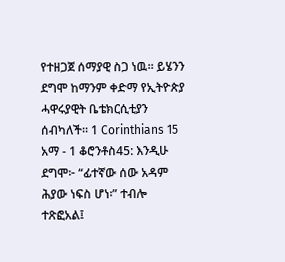የተዘጋጀ ሰማያዊ ስጋ ነዉ። ይሄንን ደግሞ ከማንም ቀድማ የኢትዮጵያ ሓዋሩያዊት ቤቴክርሲቲያን ሰብካለች። 1 Corinthians 15 አማ - 1 ቆሮንቶስ45: እንዲሁ ደግሞ፦ “ፊተኛው ሰው አዳም ሕያው ነፍስ ሆነ፡” ተብሎ ተጽፎአል፤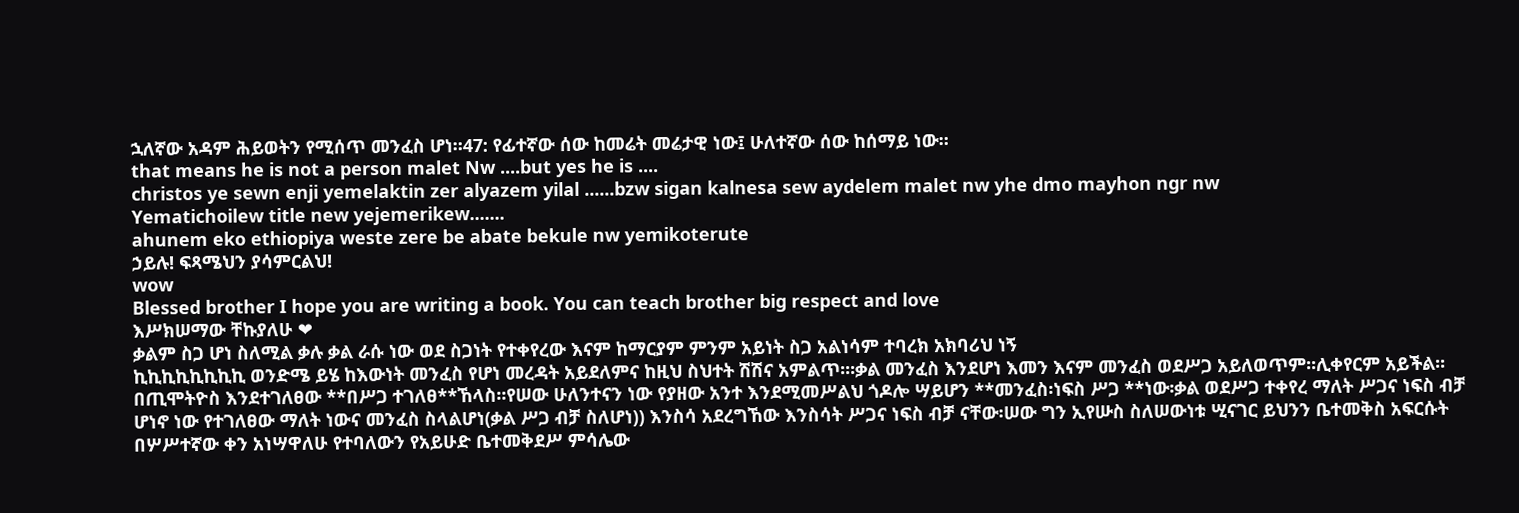ኋለኛው አዳም ሕይወትን የሚሰጥ መንፈስ ሆነ።47: የፊተኛው ሰው ከመሬት መሬታዊ ነው፤ ሁለተኛው ሰው ከሰማይ ነው።
that means he is not a person malet Nw ....but yes he is ....
christos ye sewn enji yemelaktin zer alyazem yilal ......bzw sigan kalnesa sew aydelem malet nw yhe dmo mayhon ngr nw
Yematichoilew title new yejemerikew.......
ahunem eko ethiopiya weste zere be abate bekule nw yemikoterute
ኃይሉ! ፍጻሜህን ያሳምርልህ!
wow
Blessed brother I hope you are writing a book. You can teach brother big respect and love
እሥክሠማው ቸኩያለሁ ❤
ቃልም ስጋ ሆነ ስለሚል ቃሉ ቃል ራሱ ነው ወደ ስጋነት የተቀየረው እናም ከማርያም ምንም አይነት ስጋ አልነሳም ተባረክ አክባሪህ ነኝ
ኪኪኪኪኪኪኪኪ ወንድሜ ይሄ ከእውነት መንፈስ የሆነ መረዳት አይደለምና ከዚህ ስህተት ሽሽና አምልጥ፡፡፡ቃል መንፈስ እንደሆነ እመን እናም መንፈስ ወደሥጋ አይለወጥም፡፡ሊቀየርም አይችል፡፡በጢሞትዮስ እንደተገለፀው **በሥጋ ተገለፀ**ኸላስ፡፡የሠው ሁለንተናን ነው የያዘው አንተ እንደሚመሥልህ ጎዶሎ ሣይሆን **መንፈስ፡ነፍስ ሥጋ **ነው፡ቃል ወደሥጋ ተቀየረ ማለት ሥጋና ነፍስ ብቻ ሆነኖ ነው የተገለፀው ማለት ነውና መንፈስ ስላልሆነ(ቃል ሥጋ ብቻ ስለሆነ)) እንስሳ አደረግኸው እንስሳት ሥጋና ነፍስ ብቻ ናቸው፡ሠው ግን ኢየሡስ ስለሠውነቱ ሢናገር ይህንን ቤተመቅስ አፍርሱት በሦሥተኛው ቀን አነሣዋለሁ የተባለውን የአይሁድ ቤተመቅደሥ ምሳሌው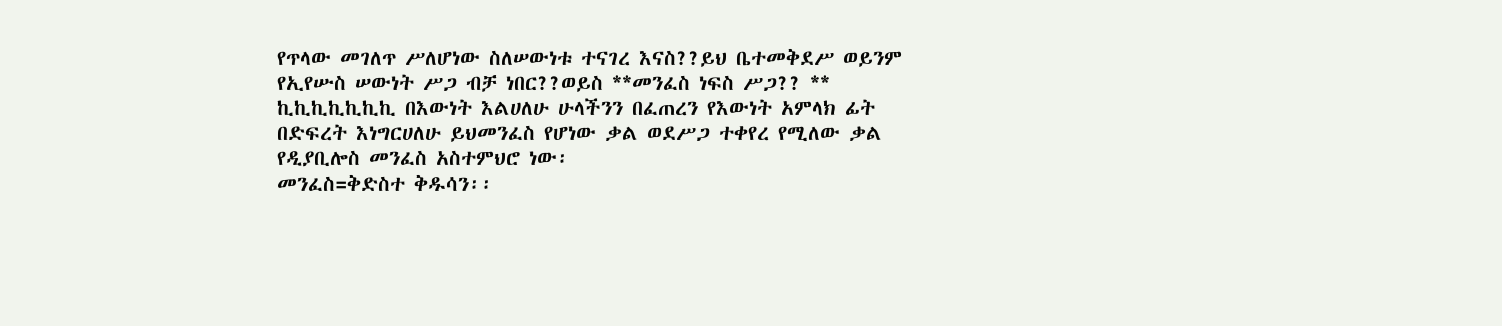የጥላው መገለጥ ሥለሆነው ስለሠውነቱ ተናገረ እናስ??ይህ ቤተመቅደሥ ወይንም የኢየሡስ ሠውነት ሥጋ ብቻ ነበር??ወይስ **መንፈስ ነፍስ ሥጋ?? ** ኪኪኪኪኪኪኪ በእውነት እልሀለሁ ሁላችንን በፈጠረን የእውነት አምላክ ፊት በድፍረት እነግርሀለሁ ይህመንፈስ የሆነው ቃል ወደሥጋ ተቀየረ የሚለው ቃል የዲያቢሎስ መንፈስ አስተምህሮ ነው፡
መንፈስ=ቅድስተ ቅዱሳን፡፡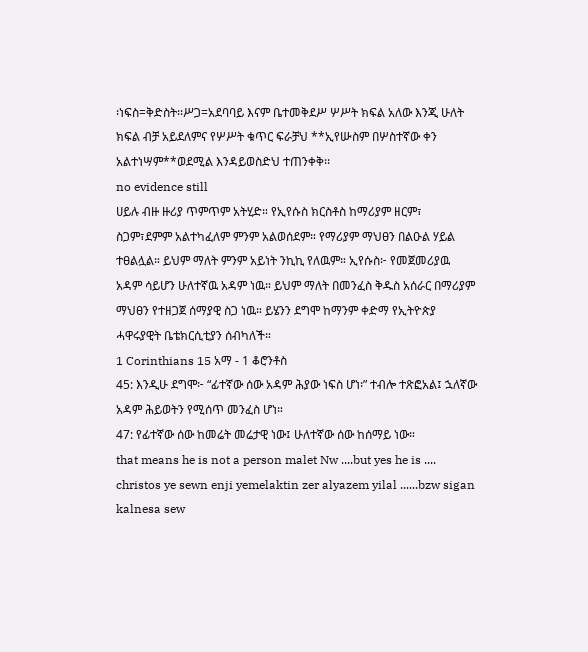፡ነፍስ=ቅድስት፡፡ሥጋ=አደባባይ እናም ቤተመቅደሥ ሦሥት ክፍል አለው እንጂ ሁለት ክፍል ብቻ አይደለምና የሦሥት ቁጥር ፍራቻህ **ኢየሡስም በሦስተኛው ቀን አልተነሣም**ወደሚል እንዳይወስድህ ተጠንቀቅ፡፡
no evidence still
ሀይሉ ብዙ ዙሪያ ጥምጥም አትሂድ። የኢየሱስ ክርስቶስ ከማሪያም ዘርም፣ ስጋም፣ደምም አልተካፈለም ምንም አልወሰደም። የማሪያም ማህፀን በልዑል ሃይል ተፀልሏል። ይህም ማለት ምንም አይነት ንኪኪ የለዉም። ኢየሱስ፦ የመጀመሪያዉ አዳም ሳይሆን ሁለተኛዉ አዳም ነዉ። ይህም ማለት በመንፈስ ቅዱስ አሰራር በማሪያም ማህፀን የተዘጋጀ ሰማያዊ ስጋ ነዉ። ይሄንን ደግሞ ከማንም ቀድማ የኢትዮጵያ ሓዋሩያዊት ቤቴክርሲቲያን ሰብካለች።
1 Corinthians 15 አማ - 1 ቆሮንቶስ
45: እንዲሁ ደግሞ፦ “ፊተኛው ሰው አዳም ሕያው ነፍስ ሆነ፡” ተብሎ ተጽፎአል፤ ኋለኛው አዳም ሕይወትን የሚሰጥ መንፈስ ሆነ።
47: የፊተኛው ሰው ከመሬት መሬታዊ ነው፤ ሁለተኛው ሰው ከሰማይ ነው።
that means he is not a person malet Nw ....but yes he is ....
christos ye sewn enji yemelaktin zer alyazem yilal ......bzw sigan kalnesa sew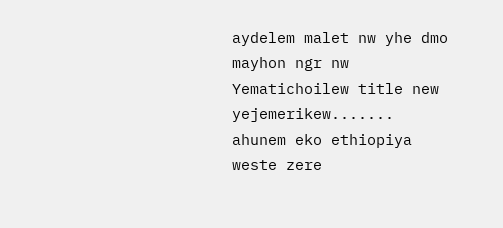aydelem malet nw yhe dmo mayhon ngr nw
Yematichoilew title new yejemerikew.......
ahunem eko ethiopiya weste zere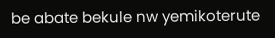be abate bekule nw yemikoterute